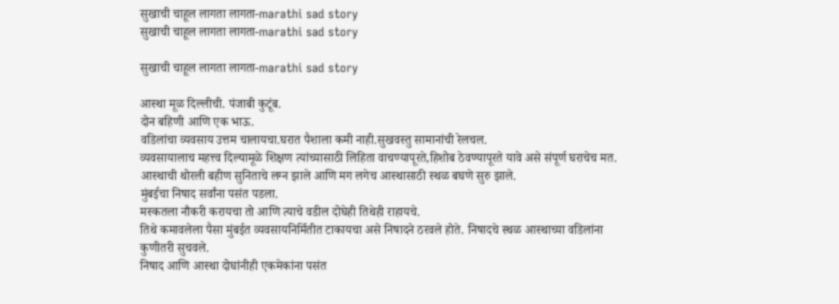सुखाची चाहूल लागता लागता-marathi sad story
सुखाची चाहूल लागता लागता-marathi sad story

सुखाची चाहूल लागता लागता-marathi sad story

आस्था मूळ दिल्लीची. पंजाबी कुटूंब.
दोन बहिणी आणि एक भाऊ.
वडिलांचा व्यवसाय उत्तम चालायचा.घरात पैशाला कमी नाही.सुखवस्तु सामानांची रेलचल.
व्यवसायालाच महत्त्व दिल्यामूळे शिक्षण त्यांच्यासाठी लिहिता वाचण्यापूरते,हिशोब ठेवण्यापूरते यावे असे संपूर्ण घराचेच मत.
आस्थाची थोरली बहीण सुनिताचे लग्न झाले आणि मग लगेच आस्थासाठी स्थळ बघणे सुरु झाले.
मुंबईचा निषाद सर्वांना पसंत पडला.
मस्कतला नौकरी करायचा तो आणि त्याचे वडील दोघेही तिथेही राहायचे.
तिथे कमावलेला पैसा मुंबईत व्यवसायनिर्मितीत टाकायचा असे निषादने ठरवले होते. निषादचे स्थळ आस्थाच्या वडिलांना कुणीतरी सुचवले.
निषाद आणि आस्था दोघांनीही एकमेकांना पसंत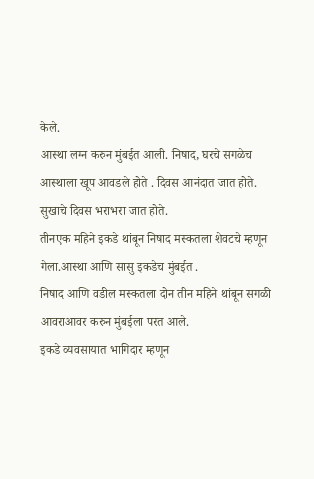केले.
आस्था लग्न करुन मुंबईत आली. निषाद, घरचे सगळेच आस्थाला खूप आवडले होते . दिवस आनंदात जात होते.
सुखाचे दिवस भराभरा जात होते.
तीनएक महिने इकडे थांबून निषाद मस्कतला शेवटचे म्हणून गेला.आस्था आणि सासु इकडेच मुंबईत .
निषाद आणि वडील मस्कतला दोन तीन महिने थांबून सगळी आवराआवर करुन मुंबईला परत आले.
इकडे व्यवसायात भागिदार म्हणून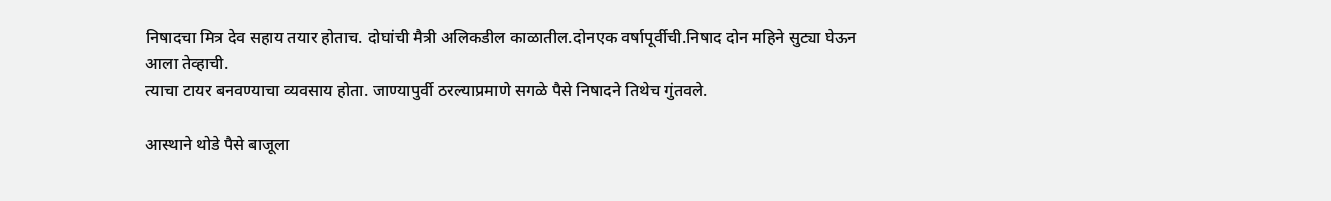निषादचा मित्र देव सहाय तयार होताच. दोघांची मैत्री अलिकडील काळातील.दोनएक वर्षापूर्वीची.निषाद दोन महिने सुट्या घेऊन आला तेव्हाची.
त्याचा टायर बनवण्याचा व्यवसाय होता. जाण्यापुर्वी ठरल्याप्रमाणे सगळे पैसे निषादने तिथेच गुंतवले.

आस्थाने थोडे पैसे बाजूला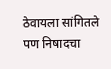ठेवायला सांगितले पण निषादचा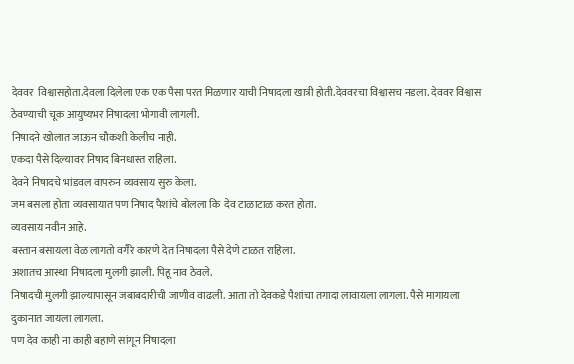देववर  विश्वासहोता.देवला दिलेला एक एक पैसा परत मिळणार याची निषादला खात्री होती.देववरचा विश्वासच नडला. देववर विश्वास ठेवण्याची चूक आयुष्यभर निषादला भोगावी लागली.
निषादने खोलात जाऊन चौकशी केलीच नाही.
एकदा पैसे दिल्यावर निषाद बिनधास्त राहिला.
देवने निषादचे भांडवल वापरुन व्यवसाय सुरु केला.
जम बसला होता व्यवसायात पण निषाद पैशांचे बोलला कि  देव टाळाटाळ करत होता.
व्यवसाय नवीन आहे.
बस्तान बसायला वेळ लागतो वगैरे कारणे देत निषादला पैसे देणे टाळत राहिला.
अशातच आस्था निषादला मुलगी झाली. पिहू नाव ठेवले.
निषादची मुलगी झाल्यापासून जबाबदारीची जाणीव वाढली. आता तो देवकडे पैशांचा तगादा लावायला लागला. पैसे मागायला दुकानात जायला लागला.
पण देव काही ना काही बहाणे सांगून निषादला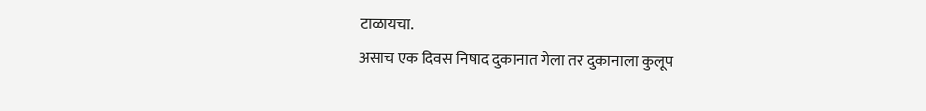टाळायचा.
असाच एक दिवस निषाद दुकानात गेला तर दुकानाला कुलूप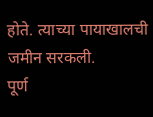होते. त्याच्या पायाखालची जमीन सरकली.
पूर्ण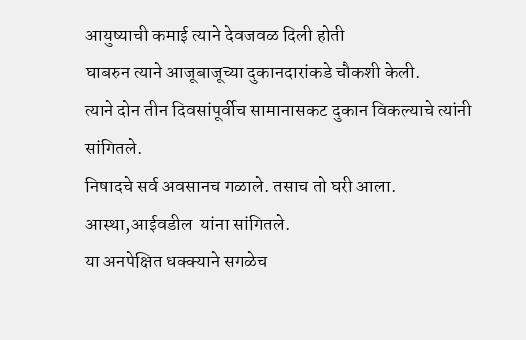आयुष्याची कमाई त्याने देवजवळ दिली होती
घाबरुन त्याने आजूबाजूच्या दुकानदारांकडे चौकशी केली.
त्याने दोन तीन दिवसांपूर्वीच सामानासकट दुकान विकल्याचे त्यांनी सांगितले.
निषादचे सर्व अवसानच गळाले. तसाच तो घरी आला.
आस्था,आईवडील  यांना सांगितले.
या अनपेक्षित धक्क्याने सगळेच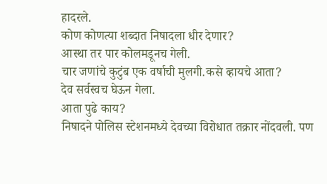हादरले.
कोण कोणत्या शब्दात निषादला धीर देणार?
आस्था तर पार कोलमडूनच गेली.
चार जणांचे कुटुंब एक वर्षाची मुलगी.कसे व्हायचे आता?
देव सर्वस्वच घेऊन गेला.
आता पुढे काय?
निषादने पोलिस स्टेशनमध्ये देवच्या विरोधात तक्रार नोंदवली. पण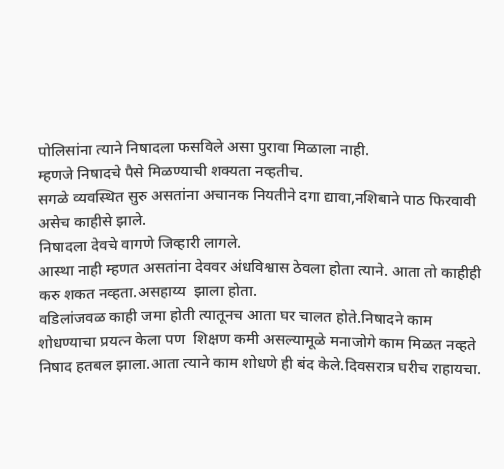पोलिसांना त्याने निषादला फसविले असा पुरावा मिळाला नाही.
म्हणजे निषादचे पैसे मिळण्याची शक्यता नव्हतीच.
सगळे व्यवस्थित सुरु असतांना अचानक नियतीने दगा द्यावा,नशिबाने पाठ फिरवावी असेच काहीसे झाले.
निषादला देवचे वागणे जिव्हारी लागले.
आस्था नाही म्हणत असतांना देववर अंधविश्वास ठेवला होता त्याने. आता तो काहीही करु शकत नव्हता.असहाय्य  झाला होता.
वडिलांजवळ काही जमा होती त्यातूनच आता घर चालत होते.निषादने काम शोधण्याचा प्रयत्न केला पण  शिक्षण कमी असल्यामूळे मनाजोगे काम मिळत नव्हते
निषाद हतबल झाला.आता त्याने काम शोधणे ही बंद केले.दिवसरात्र घरीच राहायचा.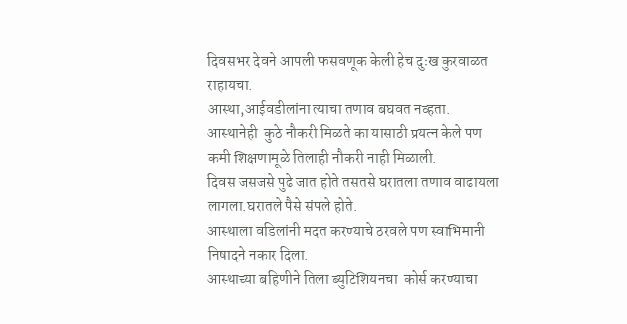दिवसभर देवने आपली फसवणूक केली हेच दुःख कुरवाळत राहायचा.
आस्था,आईवडीलांना त्याचा तणाव बघवत नव्हता.
आस्थानेही  कुठे नौकरी मिळते का यासाठी प्रयत्न केले पण कमी शिक्षणामूळे तिलाही नौकरी नाही मिळाली.
दिवस जसजसे पुढे जात होते तसतसे घरातला तणाव वाढायला लागला.घरातले पैसे संपले होते.
आस्थाला वडिलांनी मदत करण्याचे ठरवले पण स्वाभिमानी निषादने नकार दिला.
आस्थाच्या बहिणीने तिला ब्युटिशियनचा  कोर्स करण्याचा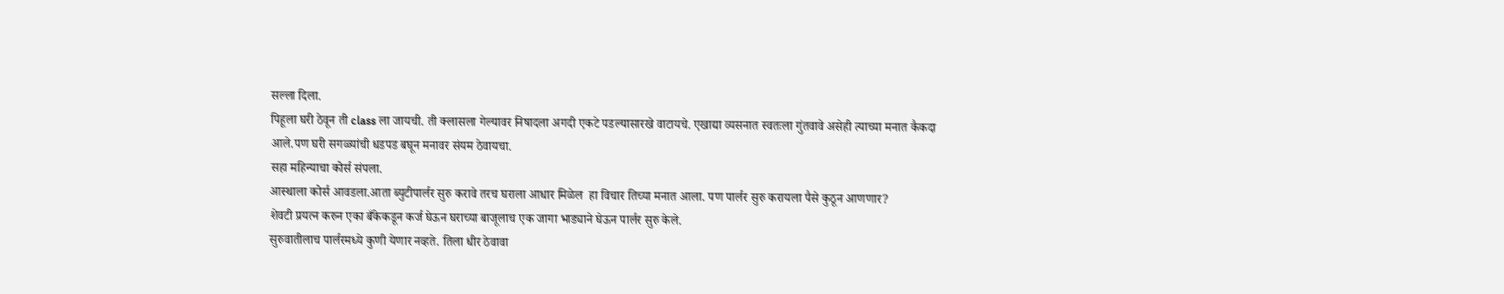सल्ला दिला.
पिहूला घरी ठेवून ती class ला जायची. ती क्लासला गेल्यावर निषादला अगदी एकटे पडल्यासारखे वाटायचे. एखाद्या व्यसनात स्वतःला गुंतवावे असेही त्याच्या मनात कैकदा आले.पण घरी सगळ्यांची धडपड बघून मनावर संयम ठेवायचा.
सहा महिन्याचा कोर्स संपला.
आस्थाला कोर्स आवडला.आता ब्युटीपार्लर सुरु करावे तरच घराला आधार मिळेल  हा विचार तिच्या मनात आला. पण पार्लर सुरु करायला पैसे कुठून आणणार?
शेवटी प्रयत्न करुन एका बँकेकडून कर्ज घेऊन घराच्या बाजूलाच एक जागा भाड्याने घेऊन पार्लर सुरु केले.
सुरुवातीलाच पार्लरमध्ये कुणी येणार नव्हते. तिला धीर ठेवावा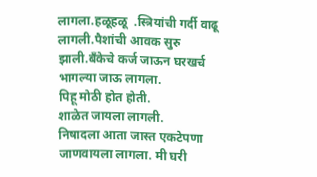लागला.हळूहळू  .स्त्रियांची गर्दी वाढू लागली.पैशांची आवक सुरु झाली.बँकेचे कर्ज जाऊन घरखर्च भागल्या जाऊ लागला.
पिहू मोठी होत होती.
शाळेत जायला लागली.
निषादला आता जास्त एकटेपणा जाणवायला लागला. मी घरी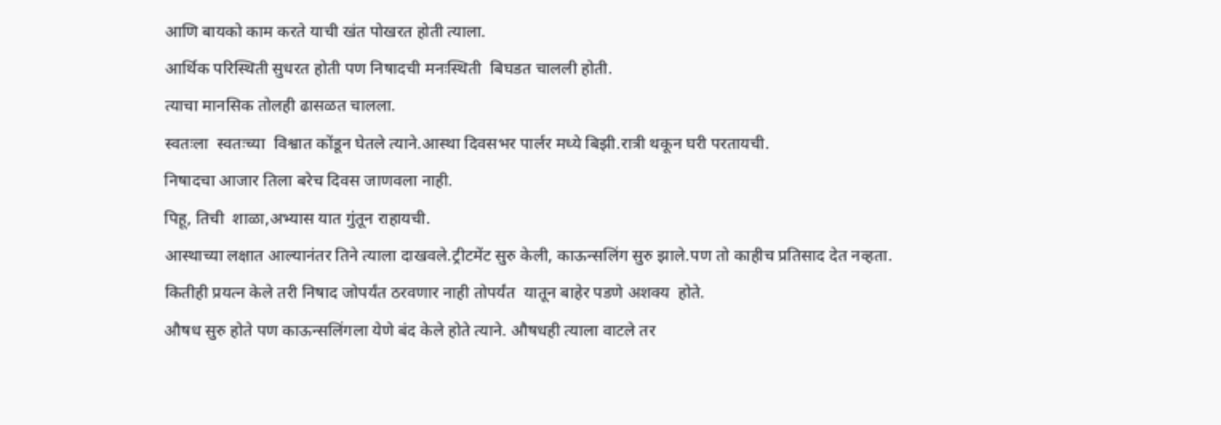आणि बायको काम करते याची खंत पोखरत होती त्याला.
आर्थिक परिस्थिती सुधरत होती पण निषादची मनःस्थिती  बिघडत चालली होती.
त्याचा मानसिक तोलही ढासळत चालला.
स्वतःला  स्वतःच्या  विश्वात कोंडून घेतले त्याने.आस्था दिवसभर पार्लर मध्ये बिझी.रात्री थकून घरी परतायची.
निषादचा आजार तिला बरेच दिवस जाणवला नाही.
पिहू, तिची  शाळा,अभ्यास यात गुंतून राहायची.
आस्थाच्या लक्षात आल्यानंतर तिने त्याला दाखवले.ट्रीटमेंट सुरु केली, काऊन्सलिंग सुरु झाले.पण तो काहीच प्रतिसाद देत नव्हता.
कितीही प्रयत्न केले तरी निषाद जोपर्यंत ठरवणार नाही तोपर्यंत  यातून बाहेर पडणे अशक्य  होते.
औषध सुरु होते पण काऊन्सलिंगला येणे बंद केले होते त्याने. औषधही त्याला वाटले तर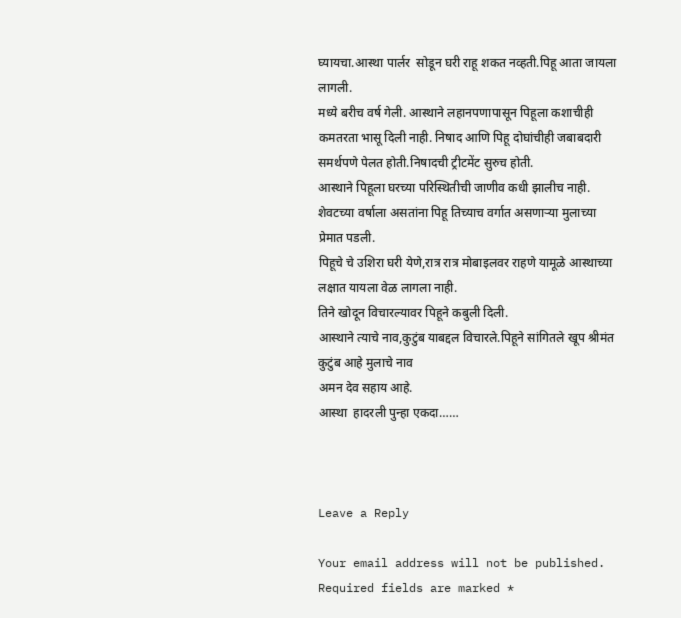घ्यायचा.आस्था पार्लर  सोडून घरी राहू शकत नव्हती.पिहू आता जायला लागली.
मध्ये बरीच वर्ष गेली. आस्थाने लहानपणापासून पिहूला कशाचीही कमतरता भासू दिली नाही. निषाद आणि पिहू दोघांचीही जबाबदारी समर्थपणे पेलत होती.निषादची ट्रीटमेंट सुरुच होती.
आस्थाने पिहूला घरच्या परिस्थितीची जाणीव कधी झालीच नाही.
शेवटच्या वर्षाला असतांना पिहू तिच्याच वर्गात असणाऱ्या मुलाच्या प्रेमात पडली.
पिहूचे चे उशिरा घरी येणे,रात्र रात्र मोबाइलवर राहणे यामूळे आस्थाच्या लक्षात यायला वेळ लागला नाही.
तिने खोदून विचारल्यावर पिहूने कबुली दिली.
आस्थाने त्याचे नाव,कुटुंब याबद्दल विचारले.पिहूने सांगितले खूप श्रीमंत कुटुंब आहे मुलाचे नाव
अमन देव सहाय आहे.
आस्था  हादरली पुन्हा एकदा……



Leave a Reply

Your email address will not be published. Required fields are marked *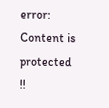error: Content is protected !!